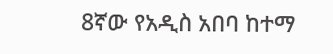8ኛው የአዲስ አበባ ከተማ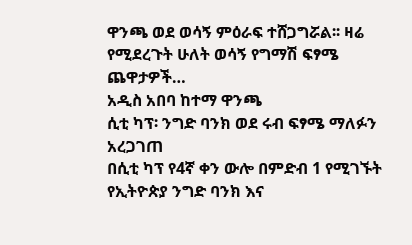ዋንጫ ወደ ወሳኝ ምዕራፍ ተሸጋግሯል፡፡ ዛሬ የሚደረጉት ሁለት ወሳኝ የግማሽ ፍፃሜ ጨዋታዎች…
አዲስ አበባ ከተማ ዋንጫ
ሲቲ ካፕ፡ ንግድ ባንክ ወደ ሩብ ፍፃሜ ማለፉን አረጋገጠ
በሲቲ ካፕ የ4ኛ ቀን ውሎ በምድብ 1 የሚገኙት የኢትዮጵያ ንግድ ባንክ እና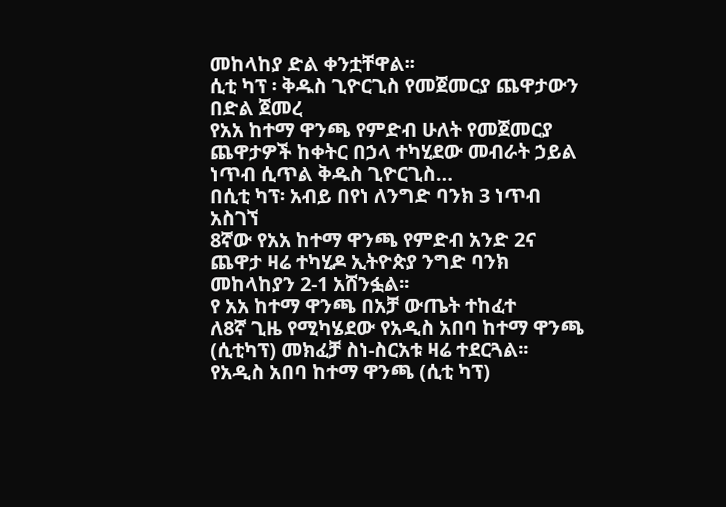መከላከያ ድል ቀንቷቸዋል፡፡
ሲቲ ካፕ ፡ ቅዱስ ጊዮርጊስ የመጀመርያ ጨዋታውን በድል ጀመረ
የአአ ከተማ ዋንጫ የምድብ ሁለት የመጀመርያ ጨዋታዎች ከቀትር በኃላ ተካሂደው መብራት ኃይል ነጥብ ሲጥል ቅዱስ ጊዮርጊስ…
በሲቲ ካፕ፡ አብይ በየነ ለንግድ ባንክ 3 ነጥብ አስገኘ
8ኛው የአአ ከተማ ዋንጫ የምድብ አንድ 2ና ጨዋታ ዛሬ ተካሂዶ ኢትዮጵያ ንግድ ባንክ መከላከያን 2-1 አሸንፏል፡፡
የ አአ ከተማ ዋንጫ በአቻ ውጤት ተከፈተ
ለ8ኛ ጊዜ የሚካሄደው የአዲስ አበባ ከተማ ዋንጫ (ሲቲካፕ) መክፈቻ ስነ-ስርአቱ ዛሬ ተደርጓል፡፡
የአዲስ አበባ ከተማ ዋንጫ (ሲቲ ካፕ)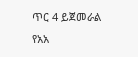ጥር 4 ይጀመራል
የአአ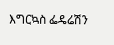እግርኳስ ፌዴሬሽን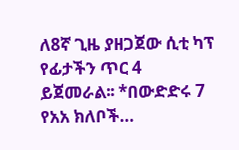ለ8ኛ ጊዜ ያዘጋጀው ሲቲ ካፕ የፊታችን ጥር 4 ይጀመራል፡፡ *በውድድሩ 7 የአአ ክለቦች…